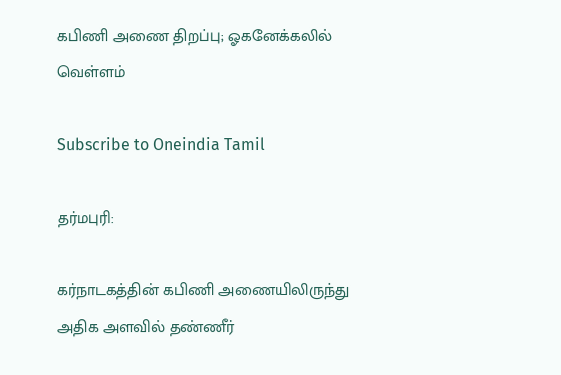கபிணி அணை திறப்பு; ஓகனேக்கலில் வெள்ளம்

Subscribe to Oneindia Tamil

தர்மபுரி:

கர்நாடகத்தின் கபிணி அணையிலிருந்து அதிக அளவில் தண்ணீர்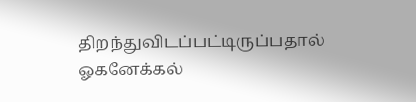திறந்துவிடப்பட்டிருப்பதால் ஓகனேக்கல்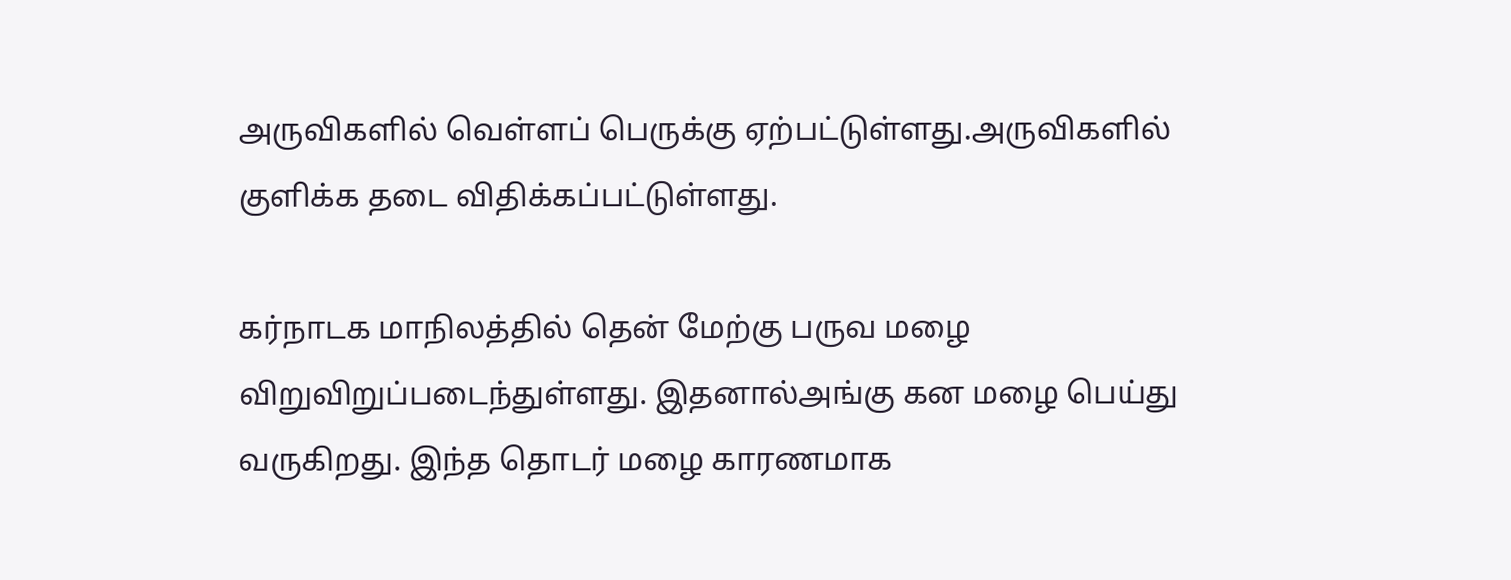அருவிகளில் வெள்ளப் பெருக்கு ஏற்பட்டுள்ளது.அருவிகளில் குளிக்க தடை விதிக்கப்பட்டுள்ளது.

கர்நாடக மாநிலத்தில் தென் மேற்கு பருவ மழை விறுவிறுப்படைந்துள்ளது. இதனால்அங்கு கன மழை பெய்து வருகிறது. இந்த தொடர் மழை காரணமாக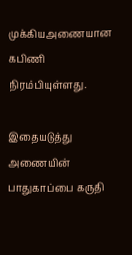முக்கியஅணையான கபிணி நிரம்பியுள்ளது.

இதையடுத்து அணையின் பாதுகாப்பை கருதி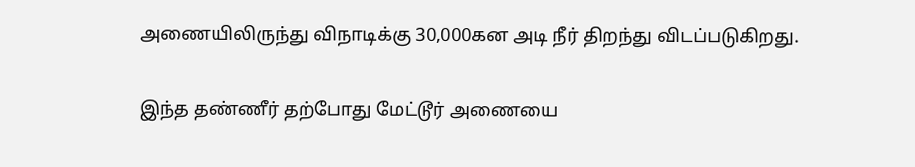அணையிலிருந்து விநாடிக்கு 30,000கன அடி நீர் திறந்து விடப்படுகிறது.

இந்த தண்ணீர் தற்போது மேட்டூர் அணையை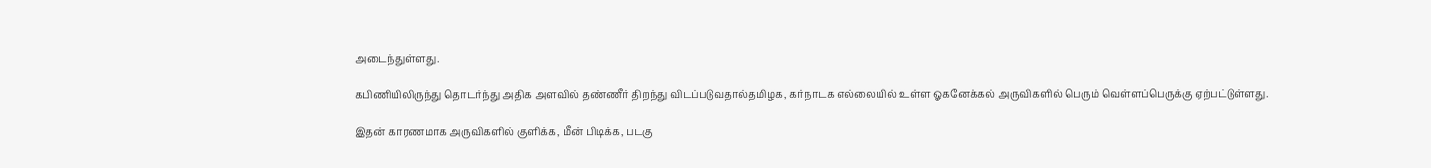அடைந்துள்ளது.

கபிணியிலிருந்து தொடர்ந்து அதிக அளவில் தண்ணீர் திறந்து விடப்படுவதால்தமிழக, கர்நாடக எல்லையில் உள்ள ஓகனேக்கல் அருவிகளில் பெரும் வெள்ளப்பெருக்கு ஏற்பட்டுள்ளது.

இதன் காரணமாக அருவிகளில் குளிக்க, மீன் பிடிக்க, படகு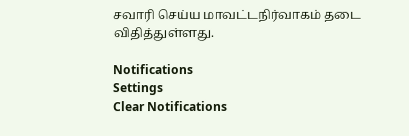சவாரி செய்ய மாவட்டநிர்வாகம் தடை விதித்துள்ளது.

Notifications
Settings
Clear Notifications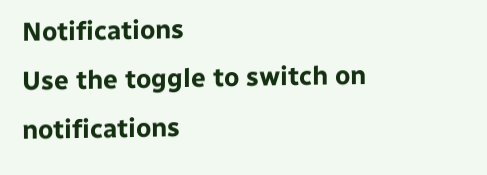Notifications
Use the toggle to switch on notifications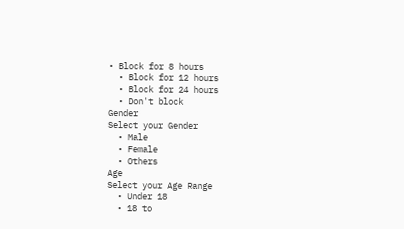• Block for 8 hours
  • Block for 12 hours
  • Block for 24 hours
  • Don't block
Gender
Select your Gender
  • Male
  • Female
  • Others
Age
Select your Age Range
  • Under 18
  • 18 to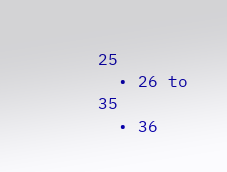25
  • 26 to 35
  • 36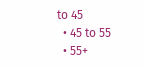to 45
  • 45 to 55
  • 55+